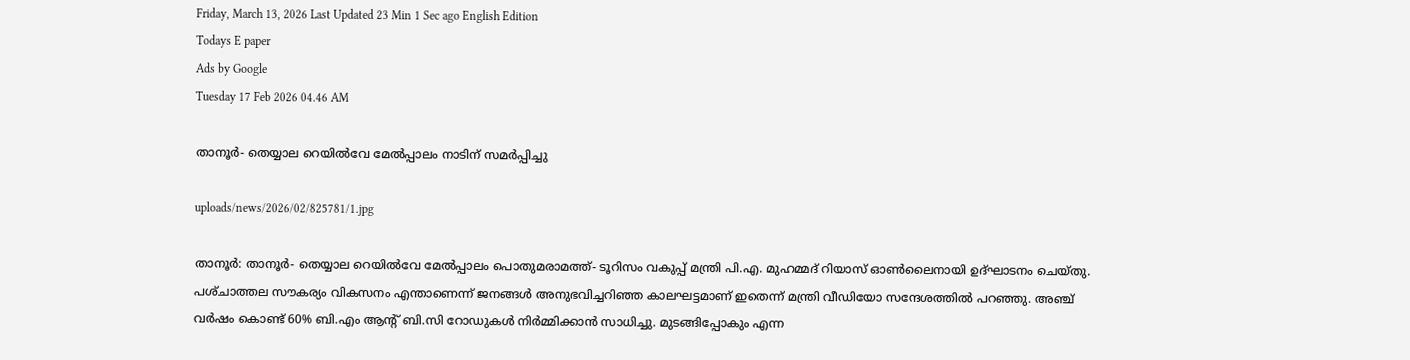Friday, March 13, 2026 Last Updated 23 Min 1 Sec ago English Edition
Todays E paper
Ads by Google
Tuesday 17 Feb 2026 04.46 AM

താനൂര്‍- തെയ്യാല റെയില്‍വേ മേല്‍പ്പാലം നാടിന്‌ സമര്‍പ്പിച്ചു

uploads/news/2026/02/825781/1.jpg

താനൂര്‍: താനൂര്‍- തെയ്യാല റെയില്‍വേ മേല്‍പ്പാലം പൊതുമരാമത്ത്‌- ടൂറിസം വകുപ്പ്‌ മന്ത്രി പി.എ. മുഹമ്മദ്‌ റിയാസ്‌ ഓണ്‍ലൈനായി ഉദ്‌ഘാടനം ചെയ്‌തു. പശ്‌ചാത്തല സൗകര്യം വികസനം എന്താണെന്ന്‌ ജനങ്ങള്‍ അനുഭവിച്ചറിഞ്ഞ കാലഘട്ടമാണ്‌ ഇതെന്ന്‌ മന്ത്രി വീഡിയോ സന്ദേശത്തില്‍ പറഞ്ഞു. അഞ്ച്‌ വര്‍ഷം കൊണ്ട്‌ 60% ബി.എം ആന്റ്‌ ബി.സി റോഡുകള്‍ നിര്‍മ്മിക്കാന്‍ സാധിച്ചു. മുടങ്ങിപ്പോകും എന്ന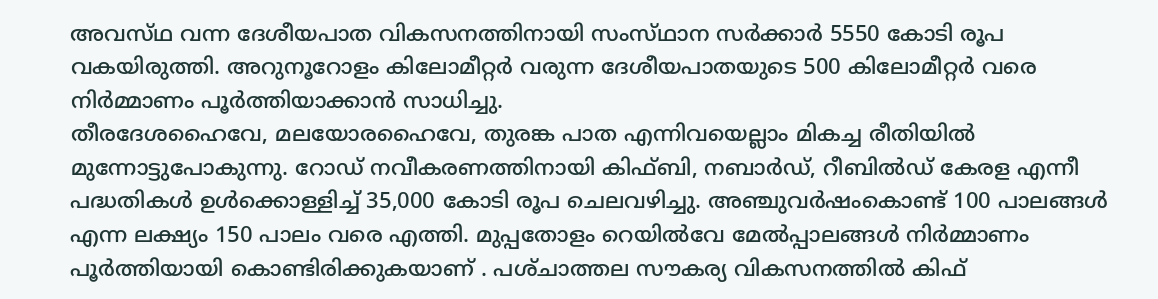അവസ്‌ഥ വന്ന ദേശീയപാത വികസനത്തിനായി സംസ്‌ഥാന സര്‍ക്കാര്‍ 5550 കോടി രൂപ വകയിരുത്തി. അറുനൂറോളം കിലോമീറ്റര്‍ വരുന്ന ദേശീയപാതയുടെ 500 കിലോമീറ്റര്‍ വരെ നിര്‍മ്മാണം പൂര്‍ത്തിയാക്കാന്‍ സാധിച്ചു.
തീരദേശഹൈവേ, മലയോരഹൈവേ, തുരങ്ക പാത എന്നിവയെല്ലാം മികച്ച രീതിയില്‍ മുന്നോട്ടുപോകുന്നു. റോഡ്‌ നവീകരണത്തിനായി കിഫ്‌ബി, നബാര്‍ഡ്‌, റീബില്‍ഡ്‌ കേരള എന്നീ പദ്ധതികള്‍ ഉള്‍ക്കൊള്ളിച്ച്‌ 35,000 കോടി രൂപ ചെലവഴിച്ചു. അഞ്ചുവര്‍ഷംകൊണ്ട്‌ 100 പാലങ്ങള്‍ എന്ന ലക്ഷ്യം 150 പാലം വരെ എത്തി. മുപ്പതോളം റെയില്‍വേ മേല്‍പ്പാലങ്ങള്‍ നിര്‍മ്മാണം പൂര്‍ത്തിയായി കൊണ്ടിരിക്കുകയാണ്‌ . പശ്‌ചാത്തല സൗകര്യ വികസനത്തില്‍ കിഫ്‌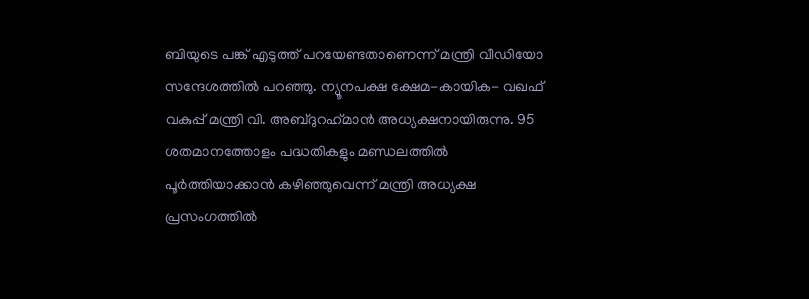ബിയുടെ പങ്ക്‌ എടുത്ത്‌ പറയേണ്ടതാണെന്ന്‌ മന്ത്രി വീഡിയോ സന്ദേശത്തില്‍ പറഞ്ഞു. ന്യൂനപക്ഷ ക്ഷേമ-കായിക- വഖഫ്‌ വകുപ്പ്‌ മന്ത്രി വി. അബ്‌ദുറഹ്‌മാന്‍ അധ്യക്ഷനായിരുന്നു. 95 ശതമാനത്തോളം പദ്ധതികളും മണ്ഡലത്തില്‍ പൂര്‍ത്തിയാക്കാന്‍ കഴിഞ്ഞുവെന്ന്‌ മന്ത്രി അധ്യക്ഷ പ്രസംഗത്തില്‍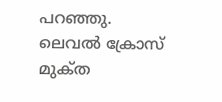പറഞ്ഞു.
ലെവല്‍ ക്രോസ്‌ മുക്‌ത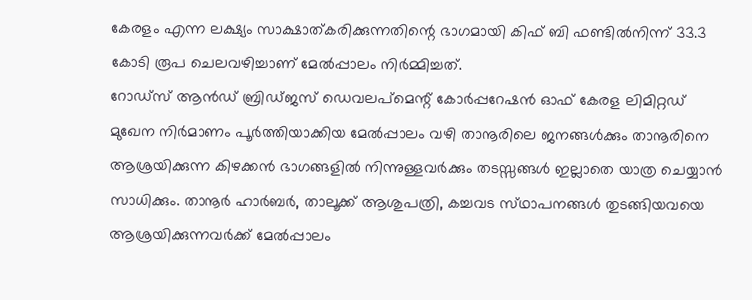കേരളം എന്ന ലക്ഷ്യം സാക്ഷാത്‌കരിക്കുന്നതിന്റെ ഭാഗമായി കിഫ്‌ ബി ഫണ്ടില്‍നിന്ന്‌ 33.3 കോടി രൂപ ചെലവഴിച്ചാണ്‌ മേല്‍പ്പാലം നിര്‍മ്മിച്ചത്‌.
റോഡ്‌സ് ആന്‍ഡ്‌ ബ്രിഡ്‌ജസ്‌ ഡെവലപ്‌മെന്റ്‌ കോര്‍പ്പറേഷന്‍ ഓഫ്‌ കേരള ലിമിറ്റഡ്‌ മുഖേന നിര്‍മാണം പൂര്‍ത്തിയാക്കിയ മേല്‍പ്പാലം വഴി താനൂരിലെ ജനങ്ങള്‍ക്കും താനൂരിനെ ആശ്രയിക്കുന്ന കിഴക്കന്‍ ഭാഗങ്ങളില്‍ നിന്നുള്ളവര്‍ക്കും തടസ്സങ്ങള്‍ ഇല്ലാതെ യാത്ര ചെയ്യാന്‍ സാധിക്കും. താനൂര്‍ ഹാര്‍ബര്‍, താലൂക്ക്‌ ആശുപത്രി, കച്ചവട സ്‌ഥാപനങ്ങള്‍ തുടങ്ങിയവയെ ആശ്രയിക്കുന്നവര്‍ക്ക്‌ മേല്‍പ്പാലം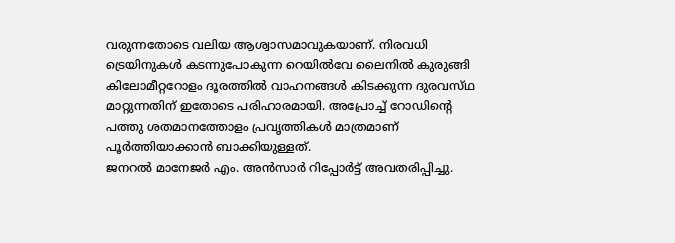വരുന്നതോടെ വലിയ ആശ്വാസമാവുകയാണ്‌. നിരവധി ട്രെയിനുകള്‍ കടന്നുപോകുന്ന റെയില്‍വേ ലൈനില്‍ കുരുങ്ങി കിലോമീറ്ററോളം ദൂരത്തില്‍ വാഹനങ്ങള്‍ കിടക്കുന്ന ദുരവസ്‌ഥ മാറ്റുന്നതിന്‌ ഇതോടെ പരിഹാരമായി. അപ്രോച്ച്‌ റോഡിന്റെ പത്തു ശതമാനത്തോളം പ്രവൃത്തികള്‍ മാത്രമാണ്‌ പൂര്‍ത്തിയാക്കാന്‍ ബാക്കിയുള്ളത്‌.
ജനറല്‍ മാനേജര്‍ എം. അന്‍സാര്‍ റിപ്പോര്‍ട്ട്‌ അവതരിപ്പിച്ചു.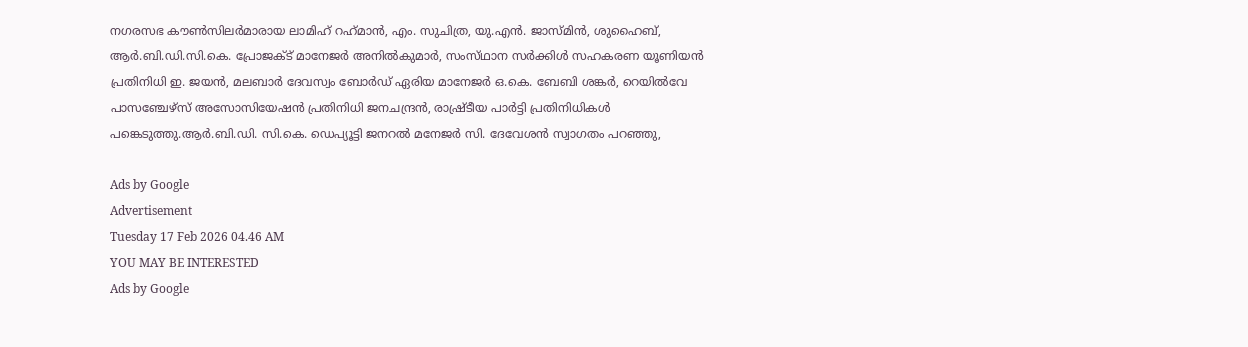നഗരസഭ കൗണ്‍സിലര്‍മാരായ ലാമിഹ്‌ റഹ്‌മാന്‍, എം. സുചിത്ര, യു.എന്‍. ജാസ്‌മിന്‍, ശുഹൈബ്‌, ആര്‍.ബി.ഡി.സി.കെ. പ്രോജക്‌ട് മാനേജര്‍ അനില്‍കുമാര്‍, സംസ്‌ഥാന സര്‍ക്കിള്‍ സഹകരണ യൂണിയന്‍ പ്രതിനിധി ഇ. ജയന്‍, മലബാര്‍ ദേവസ്വം ബോര്‍ഡ്‌ ഏരിയ മാനേജര്‍ ഒ.കെ. ബേബി ശങ്കര്‍, റെയില്‍വേ പാസഞ്ചേഴ്‌സ് അസോസിയേഷന്‍ പ്രതിനിധി ജനചന്ദ്രന്‍, രാഷ്ര്‌ടീയ പാര്‍ട്ടി പ്രതിനിധികള്‍ പങ്കെടുത്തു.ആര്‍.ബി.ഡി. സി.കെ. ഡെപ്യൂട്ടി ജനറല്‍ മനേജര്‍ സി. ദേവേശന്‍ സ്വാഗതം പറഞ്ഞു,

Ads by Google
Advertisement
Tuesday 17 Feb 2026 04.46 AM
YOU MAY BE INTERESTED
Ads by Google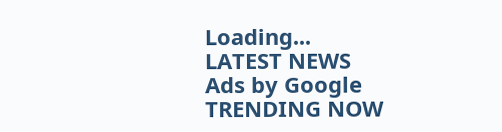Loading...
LATEST NEWS
Ads by Google
TRENDING NOW